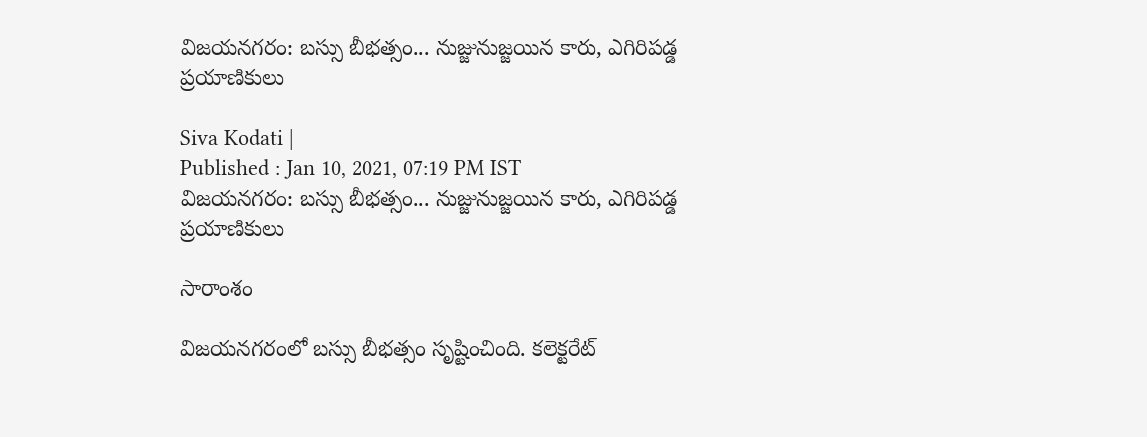విజయనగరం: బస్సు బీభత్సం... నుజ్జునుజ్జయిన కారు, ఎగిరిపడ్డ ప్రయాణికులు

Siva Kodati |
Published : Jan 10, 2021, 07:19 PM IST
విజయనగరం: బస్సు బీభత్సం... నుజ్జునుజ్జయిన కారు, ఎగిరిపడ్డ ప్రయాణికులు

సారాంశం

విజయనగరంలో బస్సు బీభత్సం సృష్టించింది. కలెక్టరేట్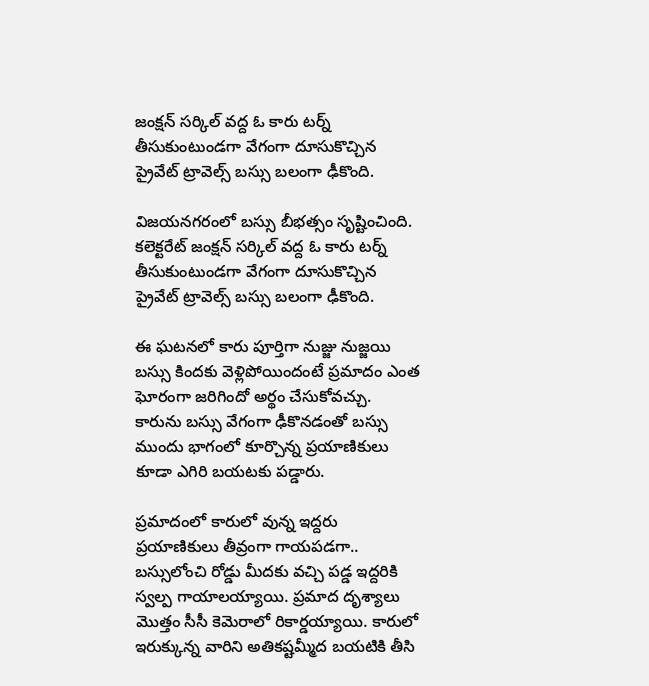జంక్షన్ సర్కిల్ వద్ద ఓ కారు టర్న్ తీసుకుంటుండగా వేగంగా దూసుకొచ్చిన ప్రైవేట్ ట్రావెల్స్ బస్సు బలంగా ఢీకొంది.

విజయనగరంలో బస్సు బీభత్సం సృష్టించింది. కలెక్టరేట్ జంక్షన్ సర్కిల్ వద్ద ఓ కారు టర్న్ తీసుకుంటుండగా వేగంగా దూసుకొచ్చిన ప్రైవేట్ ట్రావెల్స్ బస్సు బలంగా ఢీకొంది.

ఈ ఘటనలో కారు పూర్తిగా నుజ్జు నుజ్జయి బస్సు కిందకు వెళ్లిపోయిందంటే ప్రమాదం ఎంత ఘోరంగా జరిగిందో అర్థం చేసుకోవచ్చు. కారును బస్సు వేగంగా ఢీకొనడంతో బస్సు ముందు భాగంలో కూర్చొన్న ప్రయాణికులు కూడా ఎగిరి బయటకు పడ్డారు.

ప్రమాదంలో కారులో వున్న ఇద్దరు ప్రయాణికులు తీవ్రంగా గాయపడగా.. బస్సులోంచి రోడ్డు మీదకు వచ్చి పడ్డ ఇద్దరికి స్వల్ప గాయాలయ్యాయి. ప్రమాద దృశ్యాలు మొత్తం సీసీ కెమెరాలో రికార్డయ్యాయి. కారులో ఇరుక్కున్న వారిని అతికష్టమ్మీద బయటికి తీసి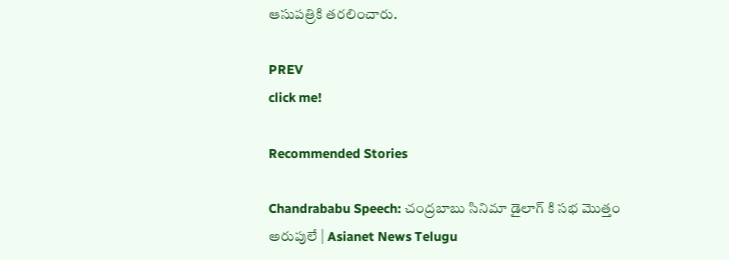ఆసుపత్రికి తరలించారు.

PREV
click me!

Recommended Stories

Chandrababu Speech: చంద్రబాబు సినిమా డైలాగ్ కి సభ మొత్తం అరుపులే | Asianet News Telugu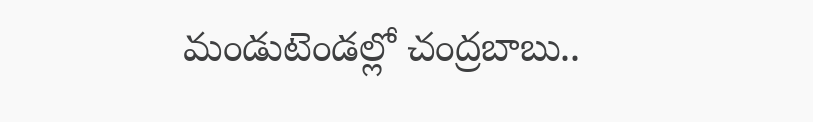మండుటెండల్లో చంద్రబాబు..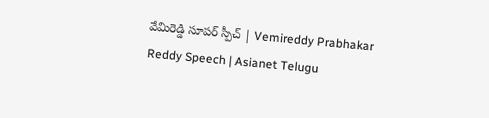వేమిరెడ్డి సూపర్ స్పీచ్ | Vemireddy Prabhakar Reddy Speech | Asianet Telugu